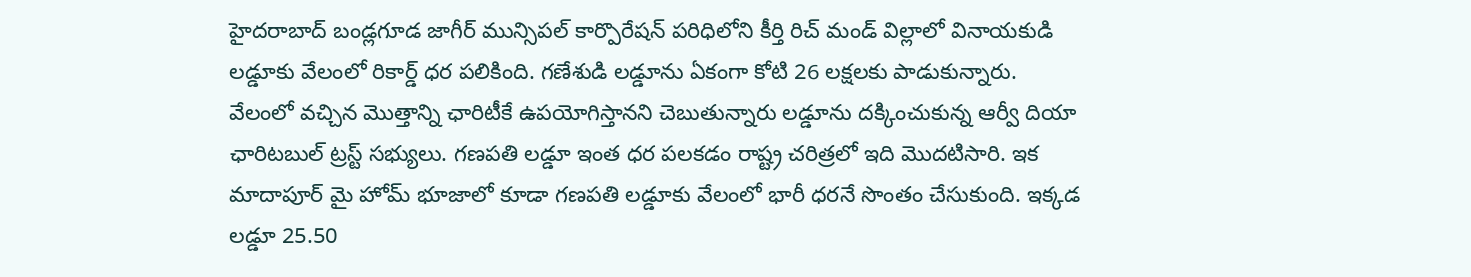హైదరాబాద్ బండ్లగూడ జాగీర్ మున్సిపల్ కార్పొరేషన్ పరిధిలోని కీర్తి రిచ్ మండ్ విల్లాలో వినాయకుడి లడ్డూకు వేలంలో రికార్డ్ ధర పలికింది. గణేశుడి లడ్డూను ఏకంగా కోటి 26 లక్షలకు పాడుకున్నారు. వేలంలో వచ్చిన మొత్తాన్ని ఛారిటీకే ఉపయోగిస్తానని చెబుతున్నారు లడ్డూను దక్కించుకున్న ఆర్వీ దియా ఛారిటబుల్ ట్రస్ట్ సభ్యులు. గణపతి లడ్డూ ఇంత ధర పలకడం రాష్ట్ర చరిత్రలో ఇది మొదటిసారి. ఇక మాదాపూర్ మై హోమ్ భూజాలో కూడా గణపతి లడ్డూకు వేలంలో భారీ ధరనే సొంతం చేసుకుంది. ఇక్కడ లడ్డూ 25.50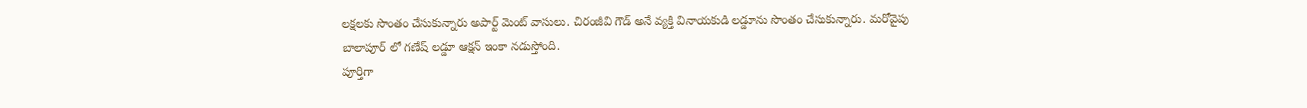లక్షలకు సొంతం చేసుకున్నారు అపార్ట్ మెంట్ వాసులు. చిరంజీవి గౌడ్ అనే వ్యక్తి వినాయకుడి లడ్డూను సొంతం చేసుకున్నారు. మరోవైపు బాలాపూర్ లో గణేష్ లడ్డూ ఆక్షన్ ఇంకా నడుస్తోంది.
పూర్తిగా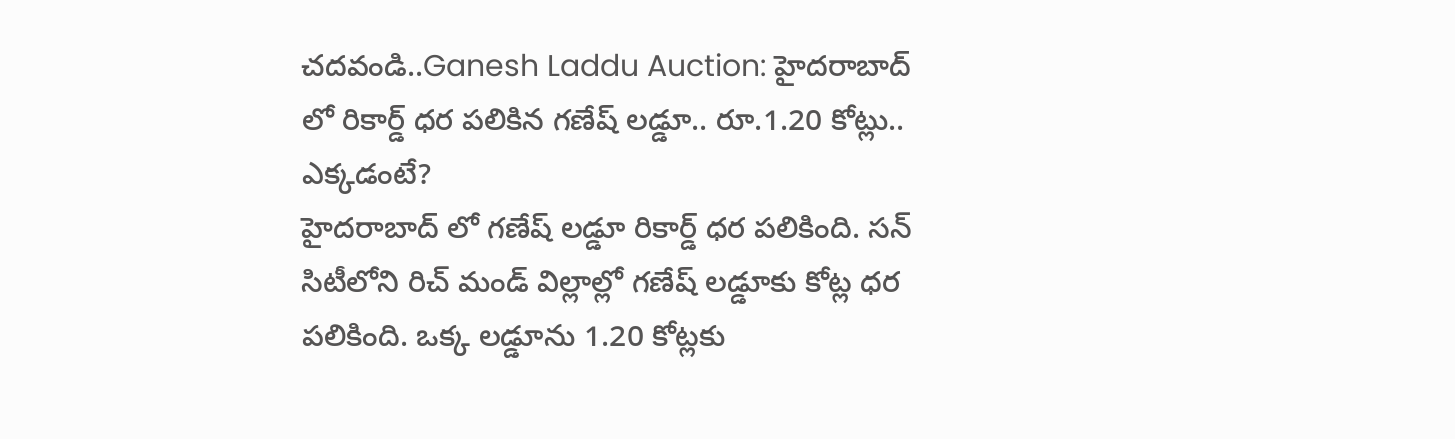చదవండి..Ganesh Laddu Auction: హైదరాబాద్ లో రికార్డ్ ధర పలికిన గణేష్ లడ్డూ.. రూ.1.20 కోట్లు.. ఎక్కడంటే?
హైదరాబాద్ లో గణేష్ లడ్డూ రికార్డ్ ధర పలికింది. సన్ సిటీలోని రిచ్ మండ్ విల్లాల్లో గణేష్ లడ్డూకు కోట్ల ధర పలికింది. ఒక్క లడ్డూను 1.20 కోట్లకు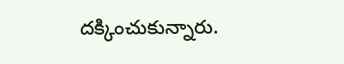దక్కించుకున్నారు.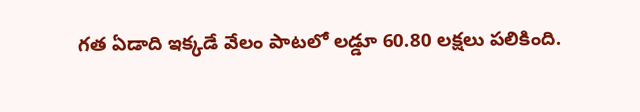గత ఏడాది ఇక్కడే వేలం పాటలో లడ్డూ 60.80 లక్షలు పలికింది.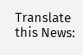Translate this News: